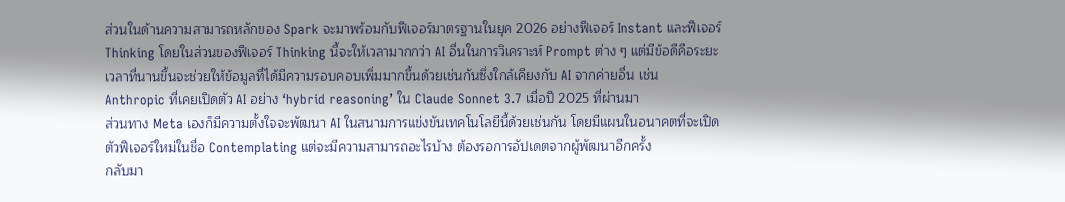ส่วนในด้านความสามารถหลักของ Spark จะมาพร้อมกับฟีเจอร์มาตรฐานในยุค 2026 อย่างฟีเจอร์ Instant และฟีเจอร์ Thinking โดยในส่วนของฟีเจอร์ Thinking นี้จะให้เวลามากกว่า AI อื่นในการวิเคราะห์ Prompt ต่าง ๆ แต่มีข้อดีคือระยะเวลาที่นานขึ้นจะช่วยให้ข้อมูลที่ได้มีความรอบคอบเพิ่มมากขึ้นด้วยเช่นกันซึ่งใกล้เคียงกับ AI จากค่ายอื่น เช่น Anthropic ที่เคยเปิดตัว AI อย่าง ‘hybrid reasoning’ ใน Claude Sonnet 3.7 เมื่อปี 2025 ที่ผ่านมา
ส่วนทาง Meta เองก็มีความตั้งใจจะพัฒนา AI ในสนามการแข่งขันเทคโนโลยีนี้ด้วยเช่นกัน โดยมีแผนในอนาคตที่จะเปิดตัวฟีเจอร์ใหม่ในชื่อ Contemplating แต่จะมีความสามารถอะไรบ้าง ต้องรอการอัปเดตจากผู้พัฒนาอีกครั้ง
กลับมา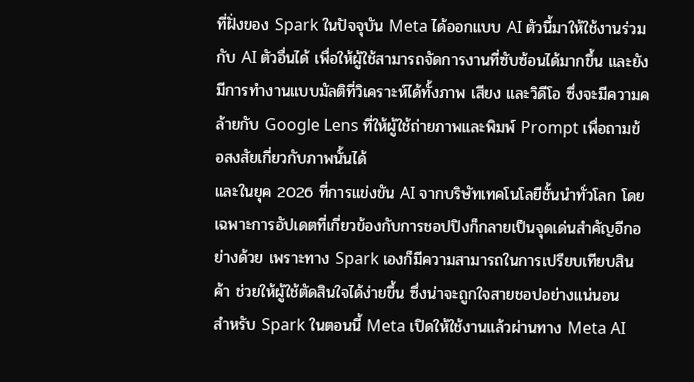ที่ฝั่งของ Spark ในปัจจุบัน Meta ได้ออกแบบ AI ตัวนี้มาให้ใช้งานร่วมกับ AI ตัวอื่นได้ เพื่อให้ผู้ใช้สามารถจัดการงานที่ซับซ้อนได้มากขึ้น และยังมีการทำงานแบบมัลติที่วิเคราะห์ได้ทั้งภาพ เสียง และวิดีโอ ซึ่งจะมีความคล้ายกับ Google Lens ที่ให้ผู้ใช้ถ่ายภาพและพิมพ์ Prompt เพื่อถามข้อสงสัยเกี่ยวกับภาพนั้นได้
และในยุค 2026 ที่การแข่งขัน AI จากบริษัทเทคโนโลยีชั้นนำทั่วโลก โดยเฉพาะการอัปเดตที่เกี่ยวข้องกับการชอปปิงก็กลายเป็นจุดเด่นสำคัญอีกอย่างด้วย เพราะทาง Spark เองก็มีความสามารถในการเปรียบเทียบสินค้า ช่วยให้ผู้ใช้ตัดสินใจได้ง่ายขึ้น ซึ่งน่าจะถูกใจสายชอปอย่างแน่นอน
สำหรับ Spark ในตอนนี้ Meta เปิดให้ใช้งานแล้วผ่านทาง Meta AI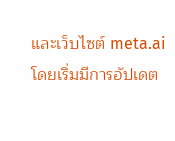และเว็บไซต์ meta.ai โดยเริ่มมีการอัปเดต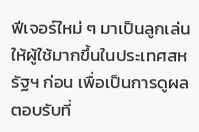ฟีเจอร์ใหม่ ๆ มาเป็นลูกเล่นให้ผู้ใช้มากขึ้นในประเทศสหรัฐฯ ก่อน เพื่อเป็นการดูผลตอบรับที่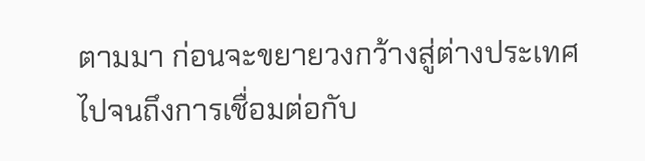ตามมา ก่อนจะขยายวงกว้างสู่ต่างประเทศ ไปจนถึงการเชื่อมต่อกับ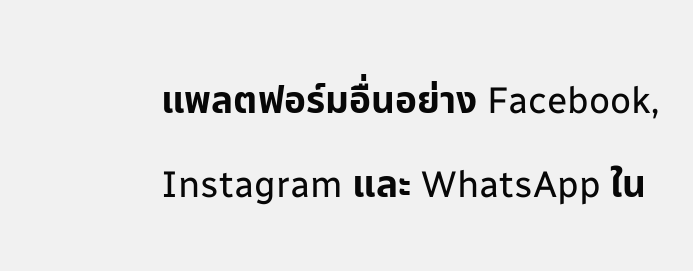แพลตฟอร์มอื่นอย่าง Facebook, Instagram และ WhatsApp ใน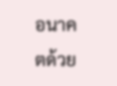อนาคตด้วย